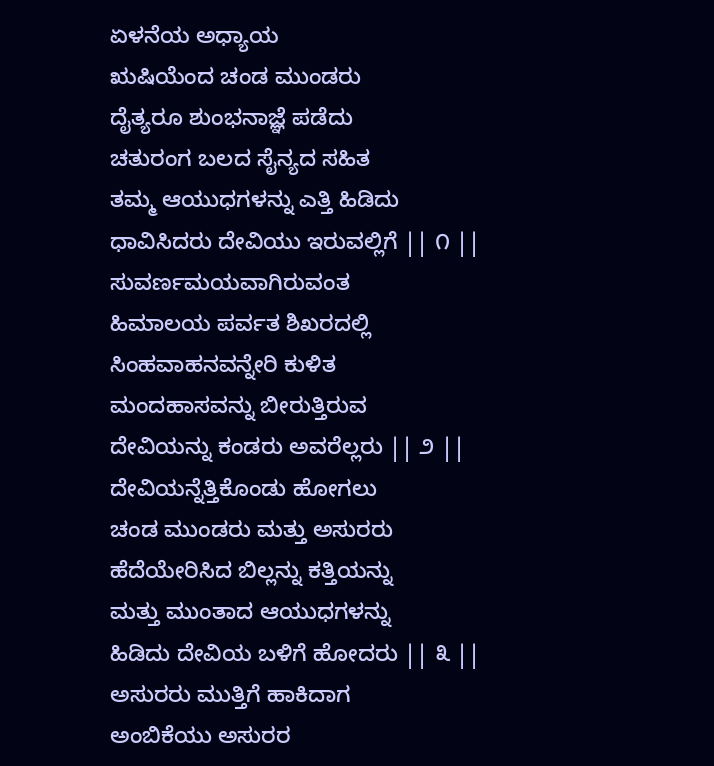ಏಳನೆಯ ಅಧ್ಯಾಯ
ಋಷಿಯೆಂದ ಚಂಡ ಮುಂಡರು
ದೈತ್ಯರೂ ಶುಂಭನಾಜ್ಞೆ ಪಡೆದು
ಚತುರಂಗ ಬಲದ ಸೈನ್ಯದ ಸಹಿತ
ತಮ್ಮ ಆಯುಧಗಳನ್ನು ಎತ್ತಿ ಹಿಡಿದು
ಧಾವಿಸಿದರು ದೇವಿಯು ಇರುವಲ್ಲಿಗೆ || ೧ ||
ಸುವರ್ಣಮಯವಾಗಿರುವಂತ
ಹಿಮಾಲಯ ಪರ್ವತ ಶಿಖರದಲ್ಲಿ
ಸಿಂಹವಾಹನವನ್ನೇರಿ ಕುಳಿತ
ಮಂದಹಾಸವನ್ನು ಬೀರುತ್ತಿರುವ
ದೇವಿಯನ್ನು ಕಂಡರು ಅವರೆಲ್ಲರು || ೨ ||
ದೇವಿಯನ್ನೆತ್ತಿಕೊಂಡು ಹೋಗಲು
ಚಂಡ ಮುಂಡರು ಮತ್ತು ಅಸುರರು
ಹೆದೆಯೇರಿಸಿದ ಬಿಲ್ಲನ್ನು ಕತ್ತಿಯನ್ನು
ಮತ್ತು ಮುಂತಾದ ಆಯುಧಗಳನ್ನು
ಹಿಡಿದು ದೇವಿಯ ಬಳಿಗೆ ಹೋದರು || ೩ ||
ಅಸುರರು ಮುತ್ತಿಗೆ ಹಾಕಿದಾಗ
ಅಂಬಿಕೆಯು ಅಸುರರ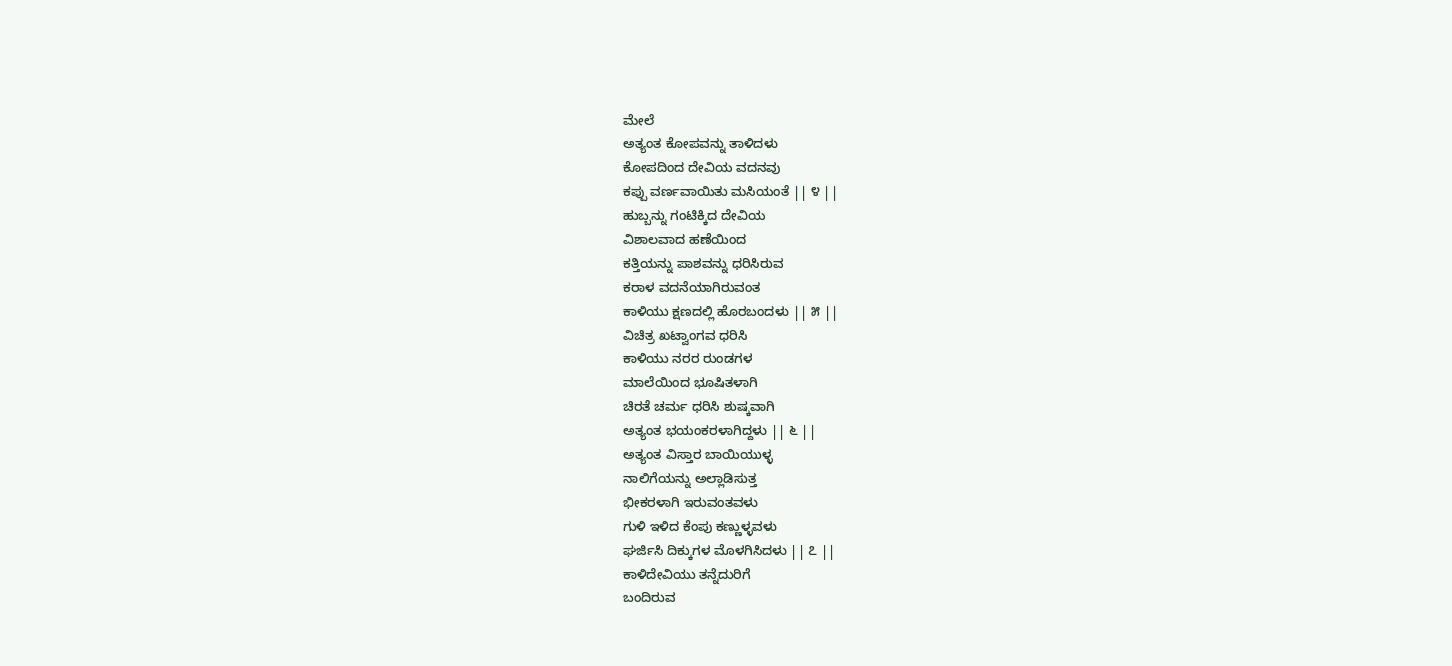ಮೇಲೆ
ಅತ್ಯಂತ ಕೋಪವನ್ನು ತಾಳಿದಳು
ಕೋಪದಿಂದ ದೇವಿಯ ವದನವು
ಕಪ್ಪು ವರ್ಣವಾಯಿತು ಮಸಿಯಂತೆ || ೪ ||
ಹುಬ್ಬನ್ನು ಗಂಟಿಕ್ಕಿದ ದೇವಿಯ
ವಿಶಾಲವಾದ ಹಣೆಯಿಂದ
ಕತ್ತಿಯನ್ನು ಪಾಶವನ್ನು ಧರಿಸಿರುವ
ಕರಾಳ ವದನೆಯಾಗಿರುವಂತ
ಕಾಳಿಯು ಕ್ಷಣದಲ್ಲಿ ಹೊರಬಂದಳು || ೫ ||
ವಿಚಿತ್ರ ಖಟ್ವಾಂಗವ ಧರಿಸಿ
ಕಾಳಿಯು ನರರ ರುಂಡಗಳ
ಮಾಲೆಯಿಂದ ಭೂಷಿತಳಾಗಿ
ಚಿರತೆ ಚರ್ಮ ಧರಿಸಿ ಶುಷ್ಕವಾಗಿ
ಅತ್ಯಂತ ಭಯಂಕರಳಾಗಿದ್ದಳು || ೬ ||
ಅತ್ಯಂತ ವಿಸ್ತಾರ ಬಾಯಿಯುಳ್ಳ
ನಾಲಿಗೆಯನ್ನು ಅಲ್ಲಾಡಿಸುತ್ತ
ಭೀಕರಳಾಗಿ ಇರುವಂತವಳು
ಗುಳಿ ಇಳಿದ ಕೆಂಪು ಕಣ್ಣುಳ್ಳವಳು
ಘರ್ಜಿಸಿ ದಿಕ್ಕುಗಳ ಮೊಳಗಿಸಿದಳು || ೭ ||
ಕಾಳಿದೇವಿಯು ತನ್ನೆದುರಿಗೆ
ಬಂದಿರುವ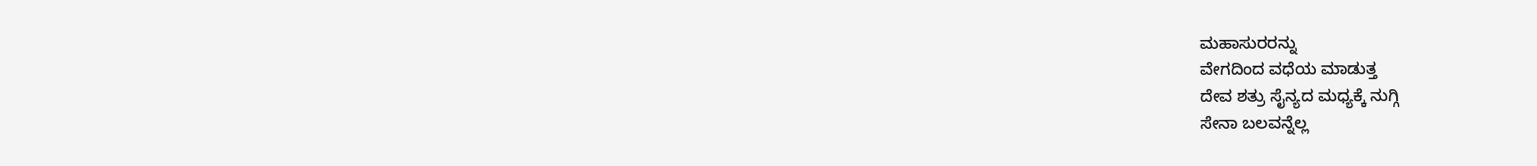ಮಹಾಸುರರನ್ನು
ವೇಗದಿಂದ ವಧೆಯ ಮಾಡುತ್ತ
ದೇವ ಶತ್ರು ಸೈನ್ಯದ ಮಧ್ಯಕ್ಕೆ ನುಗ್ಗಿ
ಸೇನಾ ಬಲವನ್ನೆಲ್ಲ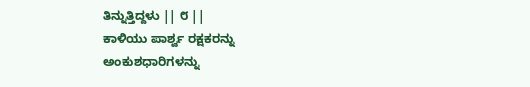ತಿನ್ನುತ್ತಿದ್ದಳು || ೮ ||
ಕಾಳಿಯು ಪಾರ್ಶ್ವ ರಕ್ಷಕರನ್ನು
ಅಂಕುಶಧಾರಿಗಳನ್ನು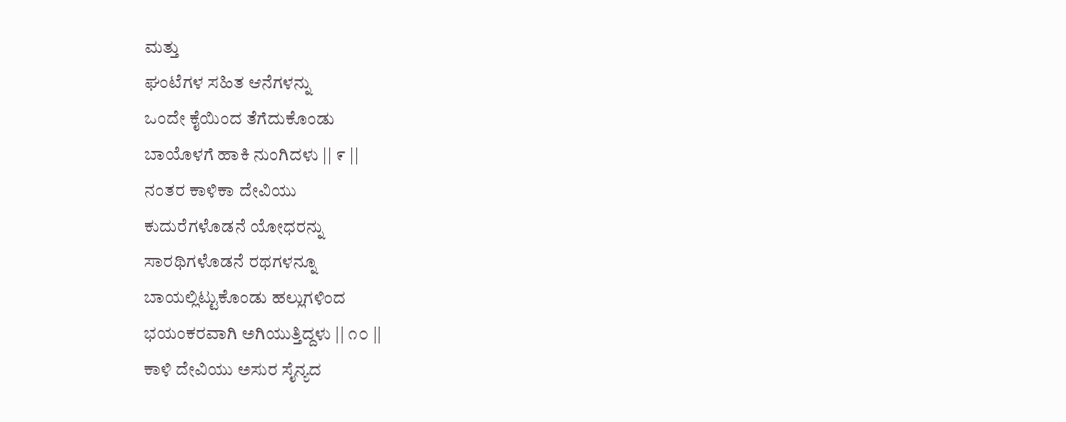ಮತ್ತು
ಘಂಟೆಗಳ ಸಹಿತ ಆನೆಗಳನ್ನು
ಒಂದೇ ಕೈಯಿಂದ ತೆಗೆದುಕೊಂಡು
ಬಾಯೊಳಗೆ ಹಾಕಿ ನುಂಗಿದಳು || ೯ ||
ನಂತರ ಕಾಳಿಕಾ ದೇವಿಯು
ಕುದುರೆಗಳೊಡನೆ ಯೋಧರನ್ನು
ಸಾರಥಿಗಳೊಡನೆ ರಥಗಳನ್ನೂ
ಬಾಯಲ್ಲಿಟ್ಟುಕೊಂಡು ಹಲ್ಲುಗಳಿಂದ
ಭಯಂಕರವಾಗಿ ಅಗಿಯುತ್ತಿದ್ದಳು || ೧೦ ||
ಕಾಳಿ ದೇವಿಯು ಅಸುರ ಸೈನ್ಯದ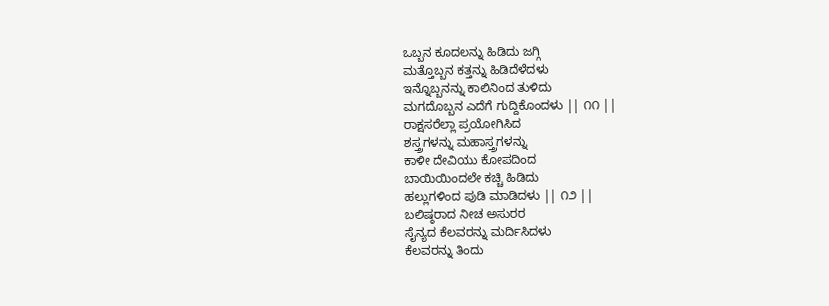ಒಬ್ಬನ ಕೂದಲನ್ನು ಹಿಡಿದು ಜಗ್ಗಿ
ಮತ್ತೊಬ್ಬನ ಕತ್ತನ್ನು ಹಿಡಿದೆಳೆದಳು
ಇನ್ನೊಬ್ಬನನ್ನು ಕಾಲಿನಿಂದ ತುಳಿದು
ಮಗದೊಬ್ಬನ ಎದೆಗೆ ಗುದ್ದಿಕೊಂದಳು || ೧೧ ||
ರಾಕ್ಷಸರೆಲ್ಲಾ ಪ್ರಯೋಗಿಸಿದ
ಶಸ್ತ್ರಗಳನ್ನು ಮಹಾಸ್ತ್ರಗಳನ್ನು
ಕಾಳೀ ದೇವಿಯು ಕೋಪದಿಂದ
ಬಾಯಿಯಿಂದಲೇ ಕಚ್ಚಿ ಹಿಡಿದು
ಹಲ್ಲುಗಳಿಂದ ಪುಡಿ ಮಾಡಿದಳು || ೧೨ ||
ಬಲಿಷ್ಠರಾದ ನೀಚ ಅಸುರರ
ಸೈನ್ಯದ ಕೆಲವರನ್ನು ಮರ್ದಿಸಿದಳು
ಕೆಲವರನ್ನು ತಿಂದು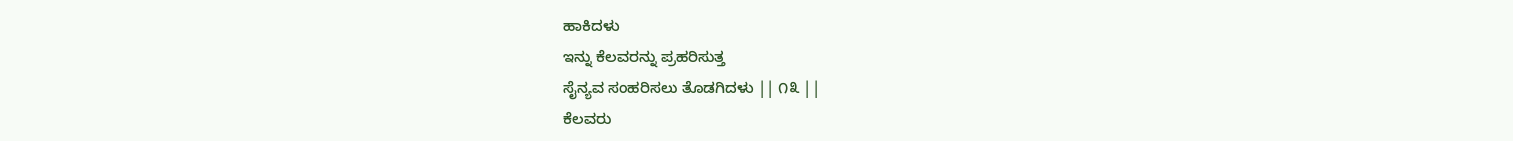ಹಾಕಿದಳು
ಇನ್ನು ಕೆಲವರನ್ನು ಪ್ರಹರಿಸುತ್ತ
ಸೈನ್ಯವ ಸಂಹರಿಸಲು ತೊಡಗಿದಳು || ೧೩ ||
ಕೆಲವರು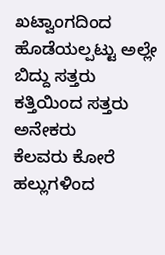ಖಟ್ವಾಂಗದಿಂದ
ಹೊಡೆಯಲ್ಪಟ್ಟು ಅಲ್ಲೇ ಬಿದ್ದು ಸತ್ತರು
ಕತ್ತಿಯಿಂದ ಸತ್ತರು ಅನೇಕರು
ಕೆಲವರು ಕೋರೆ ಹಲ್ಲುಗಳಿಂದ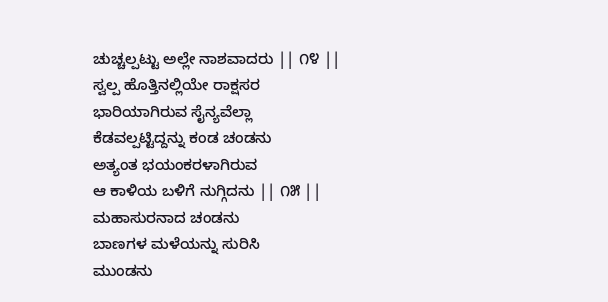ಚುಚ್ಚಲ್ಪಟ್ಟು ಅಲ್ಲೇ ನಾಶವಾದರು || ೧೪ ||
ಸ್ವಲ್ಪ ಹೊತ್ತಿನಲ್ಲಿಯೇ ರಾಕ್ಷಸರ
ಭಾರಿಯಾಗಿರುವ ಸೈನ್ಯವೆಲ್ಲಾ
ಕೆಡವಲ್ಪಟ್ಟಿದ್ದನ್ನು ಕಂಡ ಚಂಡನು
ಅತ್ಯಂತ ಭಯಂಕರಳಾಗಿರುವ
ಆ ಕಾಳಿಯ ಬಳಿಗೆ ನುಗ್ಗಿದನು || ೧೫ ||
ಮಹಾಸುರನಾದ ಚಂಡನು
ಬಾಣಗಳ ಮಳೆಯನ್ನು ಸುರಿಸಿ
ಮುಂಡನು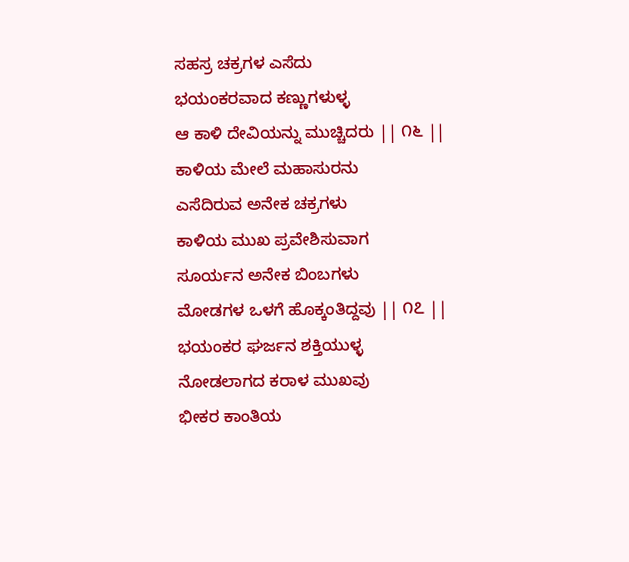ಸಹಸ್ರ ಚಕ್ರಗಳ ಎಸೆದು
ಭಯಂಕರವಾದ ಕಣ್ಣುಗಳುಳ್ಳ
ಆ ಕಾಳಿ ದೇವಿಯನ್ನು ಮುಚ್ಚಿದರು || ೧೬ ||
ಕಾಳಿಯ ಮೇಲೆ ಮಹಾಸುರನು
ಎಸೆದಿರುವ ಅನೇಕ ಚಕ್ರಗಳು
ಕಾಳಿಯ ಮುಖ ಪ್ರವೇಶಿಸುವಾಗ
ಸೂರ್ಯನ ಅನೇಕ ಬಿಂಬಗಳು
ಮೋಡಗಳ ಒಳಗೆ ಹೊಕ್ಕಂತಿದ್ದವು || ೧೭ ||
ಭಯಂಕರ ಘರ್ಜನ ಶಕ್ತಿಯುಳ್ಳ
ನೋಡಲಾಗದ ಕರಾಳ ಮುಖವು
ಭೀಕರ ಕಾಂತಿಯ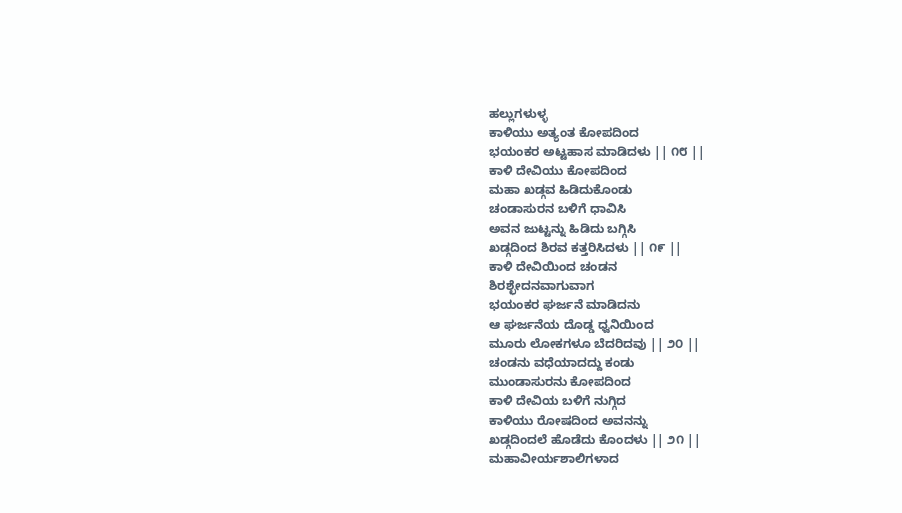ಹಲ್ಲುಗಳುಳ್ಳ
ಕಾಳಿಯು ಅತ್ಯಂತ ಕೋಪದಿಂದ
ಭಯಂಕರ ಅಟ್ಟಹಾಸ ಮಾಡಿದಳು || ೧೮ ||
ಕಾಳಿ ದೇವಿಯು ಕೋಪದಿಂದ
ಮಹಾ ಖಡ್ಗವ ಹಿಡಿದುಕೊಂಡು
ಚಂಡಾಸುರನ ಬಳಿಗೆ ಧಾವಿಸಿ
ಅವನ ಜುಟ್ಟನ್ನು ಹಿಡಿದು ಬಗ್ಗಿಸಿ
ಖಡ್ಗದಿಂದ ಶಿರವ ಕತ್ತರಿಸಿದಳು || ೧೯ ||
ಕಾಳಿ ದೇವಿಯಿಂದ ಚಂಡನ
ಶಿರಶ್ಛೇದನವಾಗುವಾಗ
ಭಯಂಕರ ಘರ್ಜನೆ ಮಾಡಿದನು
ಆ ಘರ್ಜನೆಯ ದೊಡ್ಡ ಧ್ವನಿಯಿಂದ
ಮೂರು ಲೋಕಗಳೂ ಬೆದರಿದವು || ೨೦ ||
ಚಂಡನು ವಧೆಯಾದದ್ದು ಕಂಡು
ಮುಂಡಾಸುರನು ಕೋಪದಿಂದ
ಕಾಳಿ ದೇವಿಯ ಬಳಿಗೆ ನುಗ್ಗಿದ
ಕಾಳಿಯು ರೋಷದಿಂದ ಅವನನ್ನು
ಖಡ್ಗದಿಂದಲೆ ಹೊಡೆದು ಕೊಂದಳು || ೨೧ ||
ಮಹಾವೀರ್ಯಶಾಲಿಗಳಾದ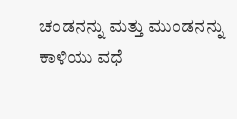ಚಂಡನನ್ನು ಮತ್ತು ಮುಂಡನನ್ನು
ಕಾಳಿಯು ವಧೆ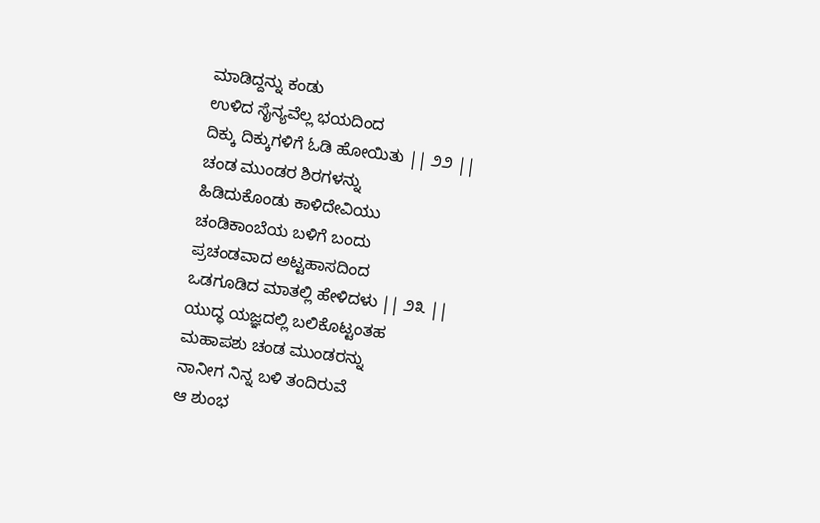ಮಾಡಿದ್ದನ್ನು ಕಂಡು
ಉಳಿದ ಸೈನ್ಯವೆಲ್ಲ ಭಯದಿಂದ
ದಿಕ್ಕು ದಿಕ್ಕುಗಳಿಗೆ ಓಡಿ ಹೋಯಿತು || ೨೨ ||
ಚಂಡ ಮುಂಡರ ಶಿರಗಳನ್ನು
ಹಿಡಿದುಕೊಂಡು ಕಾಳಿದೇವಿಯು
ಚಂಡಿಕಾಂಬೆಯ ಬಳಿಗೆ ಬಂದು
ಪ್ರಚಂಡವಾದ ಅಟ್ಟಹಾಸದಿಂದ
ಒಡಗೂಡಿದ ಮಾತಲ್ಲಿ ಹೇಳಿದಳು || ೨೩ ||
ಯುದ್ಧ ಯಜ್ಞದಲ್ಲಿ ಬಲಿಕೊಟ್ಟಂತಹ
ಮಹಾಪಶು ಚಂಡ ಮುಂಡರನ್ನು
ನಾನೀಗ ನಿನ್ನ ಬಳಿ ತಂದಿರುವೆ
ಆ ಶುಂಭ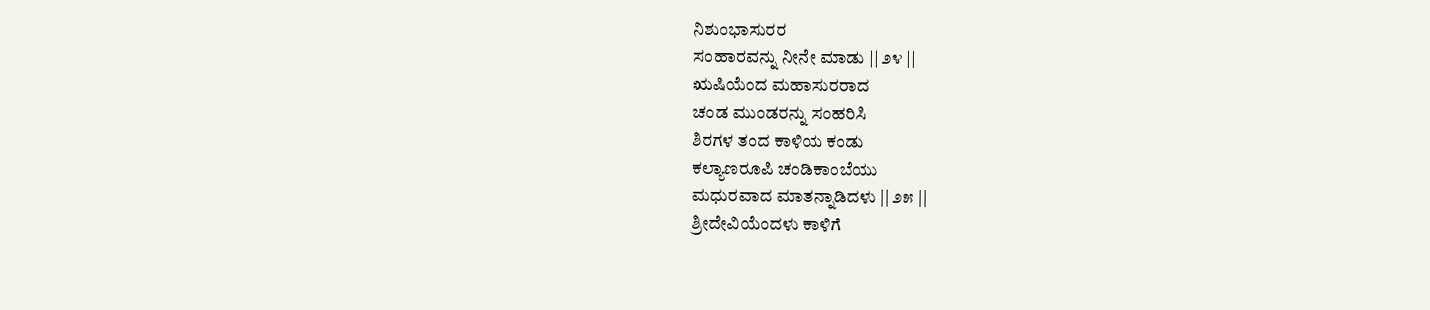ನಿಶುಂಭಾಸುರರ
ಸಂಹಾರವನ್ನು ನೀನೇ ಮಾಡು || ೨೪ ||
ಋಷಿಯೆಂದ ಮಹಾಸುರರಾದ
ಚಂಡ ಮುಂಡರನ್ನು ಸಂಹರಿಸಿ
ಶಿರಗಳ ತಂದ ಕಾಳಿಯ ಕಂಡು
ಕಲ್ಯಾಣರೂಪಿ ಚಂಡಿಕಾಂಬೆಯು
ಮಧುರವಾದ ಮಾತನ್ನಾಡಿದಳು || ೨೫ ||
ಶ್ರೀದೇವಿಯೆಂದಳು ಕಾಳಿಗೆ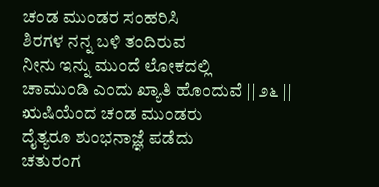ಚಂಡ ಮುಂಡರ ಸಂಹರಿಸಿ
ಶಿರಗಳ ನನ್ನ ಬಳಿ ತಂದಿರುವ
ನೀನು ಇನ್ನು ಮುಂದೆ ಲೋಕದಲ್ಲಿ
ಚಾಮುಂಡಿ ಎಂದು ಖ್ಯಾತಿ ಹೊಂದುವೆ || ೨೬ ||
ಋಷಿಯೆಂದ ಚಂಡ ಮುಂಡರು
ದೈತ್ಯರೂ ಶುಂಭನಾಜ್ಞೆ ಪಡೆದು
ಚತುರಂಗ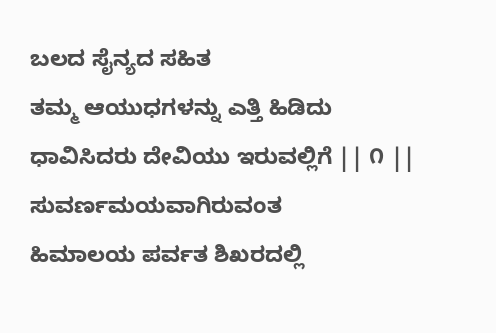ಬಲದ ಸೈನ್ಯದ ಸಹಿತ
ತಮ್ಮ ಆಯುಧಗಳನ್ನು ಎತ್ತಿ ಹಿಡಿದು
ಧಾವಿಸಿದರು ದೇವಿಯು ಇರುವಲ್ಲಿಗೆ || ೧ ||
ಸುವರ್ಣಮಯವಾಗಿರುವಂತ
ಹಿಮಾಲಯ ಪರ್ವತ ಶಿಖರದಲ್ಲಿ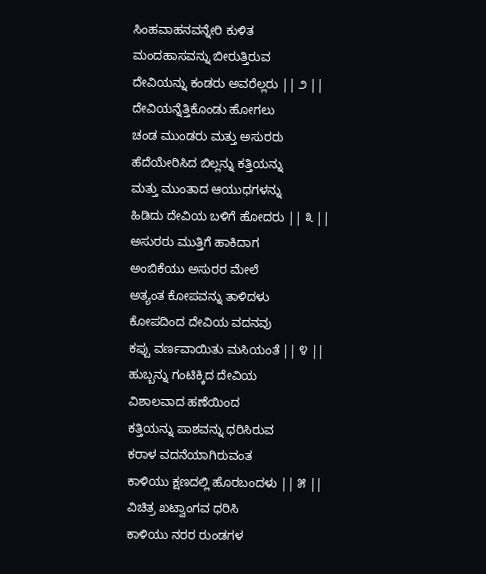ಸಿಂಹವಾಹನವನ್ನೇರಿ ಕುಳಿತ
ಮಂದಹಾಸವನ್ನು ಬೀರುತ್ತಿರುವ
ದೇವಿಯನ್ನು ಕಂಡರು ಅವರೆಲ್ಲರು || ೨ ||
ದೇವಿಯನ್ನೆತ್ತಿಕೊಂಡು ಹೋಗಲು
ಚಂಡ ಮುಂಡರು ಮತ್ತು ಅಸುರರು
ಹೆದೆಯೇರಿಸಿದ ಬಿಲ್ಲನ್ನು ಕತ್ತಿಯನ್ನು
ಮತ್ತು ಮುಂತಾದ ಆಯುಧಗಳನ್ನು
ಹಿಡಿದು ದೇವಿಯ ಬಳಿಗೆ ಹೋದರು || ೩ ||
ಅಸುರರು ಮುತ್ತಿಗೆ ಹಾಕಿದಾಗ
ಅಂಬಿಕೆಯು ಅಸುರರ ಮೇಲೆ
ಅತ್ಯಂತ ಕೋಪವನ್ನು ತಾಳಿದಳು
ಕೋಪದಿಂದ ದೇವಿಯ ವದನವು
ಕಪ್ಪು ವರ್ಣವಾಯಿತು ಮಸಿಯಂತೆ || ೪ ||
ಹುಬ್ಬನ್ನು ಗಂಟಿಕ್ಕಿದ ದೇವಿಯ
ವಿಶಾಲವಾದ ಹಣೆಯಿಂದ
ಕತ್ತಿಯನ್ನು ಪಾಶವನ್ನು ಧರಿಸಿರುವ
ಕರಾಳ ವದನೆಯಾಗಿರುವಂತ
ಕಾಳಿಯು ಕ್ಷಣದಲ್ಲಿ ಹೊರಬಂದಳು || ೫ ||
ವಿಚಿತ್ರ ಖಟ್ವಾಂಗವ ಧರಿಸಿ
ಕಾಳಿಯು ನರರ ರುಂಡಗಳ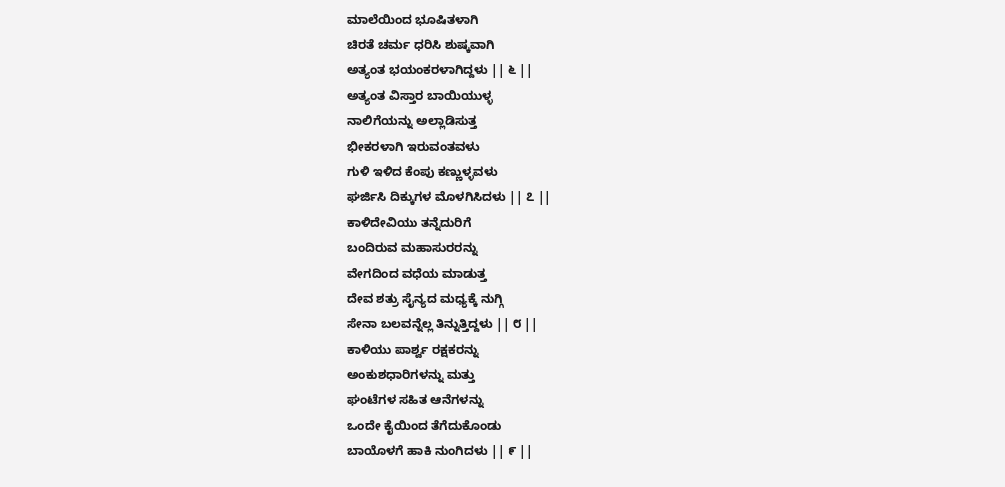ಮಾಲೆಯಿಂದ ಭೂಷಿತಳಾಗಿ
ಚಿರತೆ ಚರ್ಮ ಧರಿಸಿ ಶುಷ್ಕವಾಗಿ
ಅತ್ಯಂತ ಭಯಂಕರಳಾಗಿದ್ದಳು || ೬ ||
ಅತ್ಯಂತ ವಿಸ್ತಾರ ಬಾಯಿಯುಳ್ಳ
ನಾಲಿಗೆಯನ್ನು ಅಲ್ಲಾಡಿಸುತ್ತ
ಭೀಕರಳಾಗಿ ಇರುವಂತವಳು
ಗುಳಿ ಇಳಿದ ಕೆಂಪು ಕಣ್ಣುಳ್ಳವಳು
ಘರ್ಜಿಸಿ ದಿಕ್ಕುಗಳ ಮೊಳಗಿಸಿದಳು || ೭ ||
ಕಾಳಿದೇವಿಯು ತನ್ನೆದುರಿಗೆ
ಬಂದಿರುವ ಮಹಾಸುರರನ್ನು
ವೇಗದಿಂದ ವಧೆಯ ಮಾಡುತ್ತ
ದೇವ ಶತ್ರು ಸೈನ್ಯದ ಮಧ್ಯಕ್ಕೆ ನುಗ್ಗಿ
ಸೇನಾ ಬಲವನ್ನೆಲ್ಲ ತಿನ್ನುತ್ತಿದ್ದಳು || ೮ ||
ಕಾಳಿಯು ಪಾರ್ಶ್ವ ರಕ್ಷಕರನ್ನು
ಅಂಕುಶಧಾರಿಗಳನ್ನು ಮತ್ತು
ಘಂಟೆಗಳ ಸಹಿತ ಆನೆಗಳನ್ನು
ಒಂದೇ ಕೈಯಿಂದ ತೆಗೆದುಕೊಂಡು
ಬಾಯೊಳಗೆ ಹಾಕಿ ನುಂಗಿದಳು || ೯ ||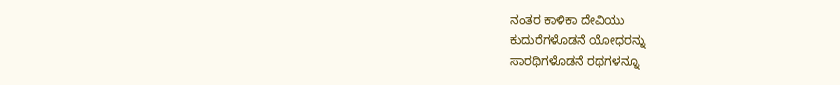ನಂತರ ಕಾಳಿಕಾ ದೇವಿಯು
ಕುದುರೆಗಳೊಡನೆ ಯೋಧರನ್ನು
ಸಾರಥಿಗಳೊಡನೆ ರಥಗಳನ್ನೂ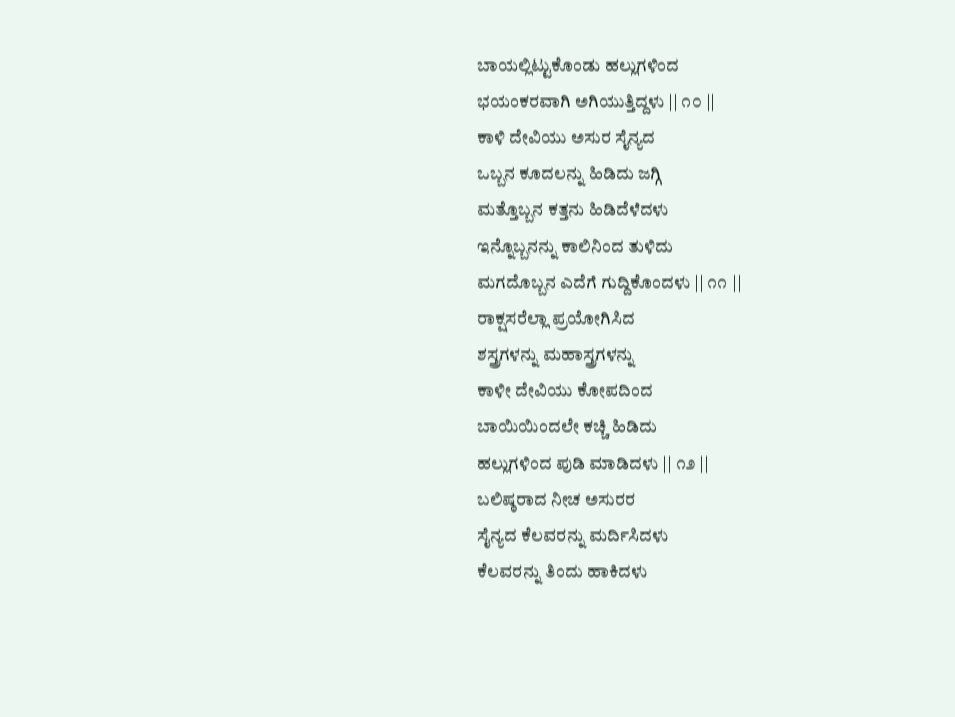ಬಾಯಲ್ಲಿಟ್ಟುಕೊಂಡು ಹಲ್ಲುಗಳಿಂದ
ಭಯಂಕರವಾಗಿ ಅಗಿಯುತ್ತಿದ್ದಳು || ೧೦ ||
ಕಾಳಿ ದೇವಿಯು ಅಸುರ ಸೈನ್ಯದ
ಒಬ್ಬನ ಕೂದಲನ್ನು ಹಿಡಿದು ಜಗ್ಗಿ
ಮತ್ತೊಬ್ಬನ ಕತ್ತನು ಹಿಡಿದೆಳೆದಳು
ಇನ್ನೊಬ್ಬನನ್ನು ಕಾಲಿನಿಂದ ತುಳಿದು
ಮಗದೊಬ್ಬನ ಎದೆಗೆ ಗುದ್ದಿಕೊಂದಳು || ೧೧ ||
ರಾಕ್ಷಸರೆಲ್ಲಾ ಪ್ರಯೋಗಿಸಿದ
ಶಸ್ತ್ರಗಳನ್ನು ಮಹಾಸ್ತ್ರಗಳನ್ನು
ಕಾಳೀ ದೇವಿಯು ಕೋಪದಿಂದ
ಬಾಯಿಯಿಂದಲೇ ಕಚ್ಚಿ ಹಿಡಿದು
ಹಲ್ಲುಗಳಿಂದ ಪುಡಿ ಮಾಡಿದಳು || ೧೨ ||
ಬಲಿಷ್ಠರಾದ ನೀಚ ಅಸುರರ
ಸೈನ್ಯದ ಕೆಲವರನ್ನು ಮರ್ದಿಸಿದಳು
ಕೆಲವರನ್ನು ತಿಂದು ಹಾಕಿದಳು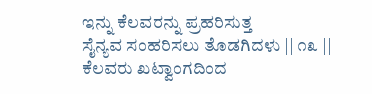ಇನ್ನು ಕೆಲವರನ್ನು ಪ್ರಹರಿಸುತ್ತ
ಸೈನ್ಯವ ಸಂಹರಿಸಲು ತೊಡಗಿದಳು || ೧೩ ||
ಕೆಲವರು ಖಟ್ವಾಂಗದಿಂದ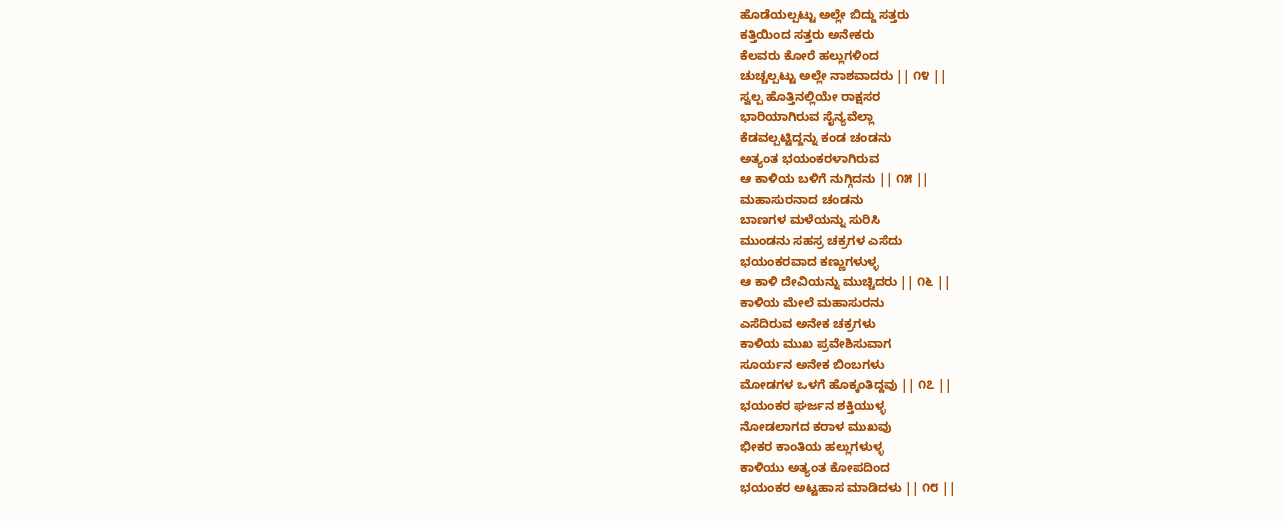ಹೊಡೆಯಲ್ಪಟ್ಟು ಅಲ್ಲೇ ಬಿದ್ದು ಸತ್ತರು
ಕತ್ತಿಯಿಂದ ಸತ್ತರು ಅನೇಕರು
ಕೆಲವರು ಕೋರೆ ಹಲ್ಲುಗಳಿಂದ
ಚುಚ್ಚಲ್ಪಟ್ಟು ಅಲ್ಲೇ ನಾಶವಾದರು || ೧೪ ||
ಸ್ವಲ್ಪ ಹೊತ್ತಿನಲ್ಲಿಯೇ ರಾಕ್ಷಸರ
ಭಾರಿಯಾಗಿರುವ ಸೈನ್ಯವೆಲ್ಲಾ
ಕೆಡವಲ್ಪಟ್ಟಿದ್ದನ್ನು ಕಂಡ ಚಂಡನು
ಅತ್ಯಂತ ಭಯಂಕರಳಾಗಿರುವ
ಆ ಕಾಳಿಯ ಬಳಿಗೆ ನುಗ್ಗಿದನು || ೧೫ ||
ಮಹಾಸುರನಾದ ಚಂಡನು
ಬಾಣಗಳ ಮಳೆಯನ್ನು ಸುರಿಸಿ
ಮುಂಡನು ಸಹಸ್ರ ಚಕ್ರಗಳ ಎಸೆದು
ಭಯಂಕರವಾದ ಕಣ್ಣುಗಳುಳ್ಳ
ಆ ಕಾಳಿ ದೇವಿಯನ್ನು ಮುಚ್ಚಿದರು || ೧೬ ||
ಕಾಳಿಯ ಮೇಲೆ ಮಹಾಸುರನು
ಎಸೆದಿರುವ ಅನೇಕ ಚಕ್ರಗಳು
ಕಾಳಿಯ ಮುಖ ಪ್ರವೇಶಿಸುವಾಗ
ಸೂರ್ಯನ ಅನೇಕ ಬಿಂಬಗಳು
ಮೋಡಗಳ ಒಳಗೆ ಹೊಕ್ಕಂತಿದ್ದವು || ೧೭ ||
ಭಯಂಕರ ಘರ್ಜನ ಶಕ್ತಿಯುಳ್ಳ
ನೋಡಲಾಗದ ಕರಾಳ ಮುಖವು
ಭೀಕರ ಕಾಂತಿಯ ಹಲ್ಲುಗಳುಳ್ಳ
ಕಾಳಿಯು ಅತ್ಯಂತ ಕೋಪದಿಂದ
ಭಯಂಕರ ಅಟ್ಟಹಾಸ ಮಾಡಿದಳು || ೧೮ ||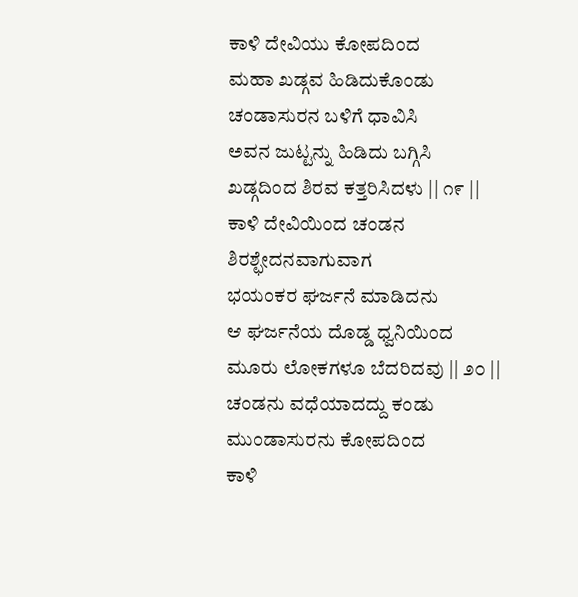ಕಾಳಿ ದೇವಿಯು ಕೋಪದಿಂದ
ಮಹಾ ಖಡ್ಗವ ಹಿಡಿದುಕೊಂಡು
ಚಂಡಾಸುರನ ಬಳಿಗೆ ಧಾವಿಸಿ
ಅವನ ಜುಟ್ಟನ್ನು ಹಿಡಿದು ಬಗ್ಗಿಸಿ
ಖಡ್ಗದಿಂದ ಶಿರವ ಕತ್ತರಿಸಿದಳು || ೧೯ ||
ಕಾಳಿ ದೇವಿಯಿಂದ ಚಂಡನ
ಶಿರಶ್ಛೇದನವಾಗುವಾಗ
ಭಯಂಕರ ಘರ್ಜನೆ ಮಾಡಿದನು
ಆ ಘರ್ಜನೆಯ ದೊಡ್ಡ ಧ್ವನಿಯಿಂದ
ಮೂರು ಲೋಕಗಳೂ ಬೆದರಿದವು || ೨೦ ||
ಚಂಡನು ವಧೆಯಾದದ್ದು ಕಂಡು
ಮುಂಡಾಸುರನು ಕೋಪದಿಂದ
ಕಾಳಿ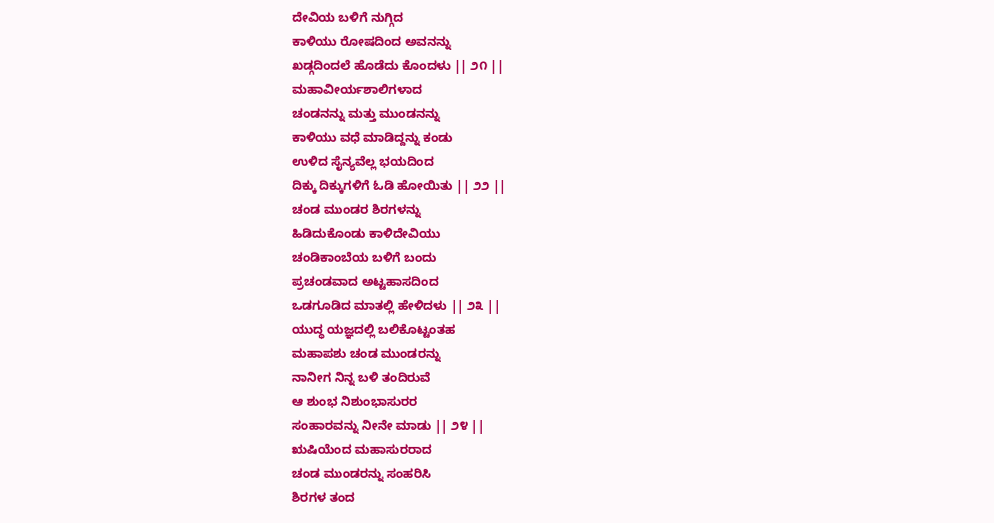ದೇವಿಯ ಬಳಿಗೆ ನುಗ್ಗಿದ
ಕಾಳಿಯು ರೋಷದಿಂದ ಅವನನ್ನು
ಖಡ್ಗದಿಂದಲೆ ಹೊಡೆದು ಕೊಂದಳು || ೨೧ ||
ಮಹಾವೀರ್ಯಶಾಲಿಗಳಾದ
ಚಂಡನನ್ನು ಮತ್ತು ಮುಂಡನನ್ನು
ಕಾಳಿಯು ವಧೆ ಮಾಡಿದ್ದನ್ನು ಕಂಡು
ಉಳಿದ ಸೈನ್ಯವೆಲ್ಲ ಭಯದಿಂದ
ದಿಕ್ಕು ದಿಕ್ಕುಗಳಿಗೆ ಓಡಿ ಹೋಯಿತು || ೨೨ ||
ಚಂಡ ಮುಂಡರ ಶಿರಗಳನ್ನು
ಹಿಡಿದುಕೊಂಡು ಕಾಳಿದೇವಿಯು
ಚಂಡಿಕಾಂಬೆಯ ಬಳಿಗೆ ಬಂದು
ಪ್ರಚಂಡವಾದ ಅಟ್ಟಹಾಸದಿಂದ
ಒಡಗೂಡಿದ ಮಾತಲ್ಲಿ ಹೇಳಿದಳು || ೨೩ ||
ಯುದ್ಧ ಯಜ್ಞದಲ್ಲಿ ಬಲಿಕೊಟ್ಟಂತಹ
ಮಹಾಪಶು ಚಂಡ ಮುಂಡರನ್ನು
ನಾನೀಗ ನಿನ್ನ ಬಳಿ ತಂದಿರುವೆ
ಆ ಶುಂಭ ನಿಶುಂಭಾಸುರರ
ಸಂಹಾರವನ್ನು ನೀನೇ ಮಾಡು || ೨೪ ||
ಋಷಿಯೆಂದ ಮಹಾಸುರರಾದ
ಚಂಡ ಮುಂಡರನ್ನು ಸಂಹರಿಸಿ
ಶಿರಗಳ ತಂದ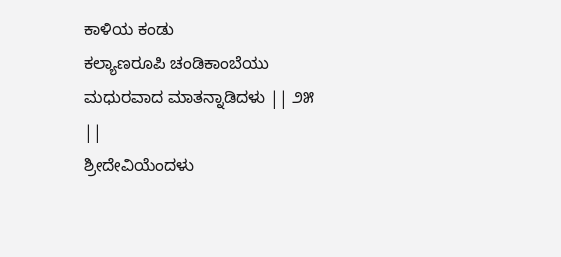ಕಾಳಿಯ ಕಂಡು
ಕಲ್ಯಾಣರೂಪಿ ಚಂಡಿಕಾಂಬೆಯು
ಮಧುರವಾದ ಮಾತನ್ನಾಡಿದಳು || ೨೫ ||
ಶ್ರೀದೇವಿಯೆಂದಳು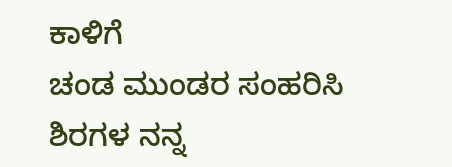ಕಾಳಿಗೆ
ಚಂಡ ಮುಂಡರ ಸಂಹರಿಸಿ
ಶಿರಗಳ ನನ್ನ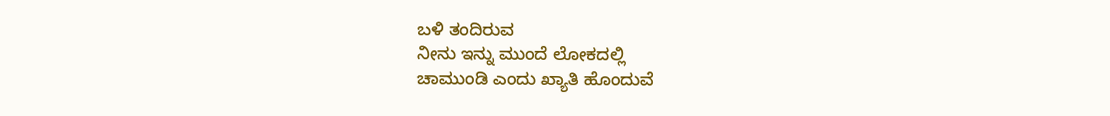ಬಳಿ ತಂದಿರುವ
ನೀನು ಇನ್ನು ಮುಂದೆ ಲೋಕದಲ್ಲಿ
ಚಾಮುಂಡಿ ಎಂದು ಖ್ಯಾತಿ ಹೊಂದುವೆ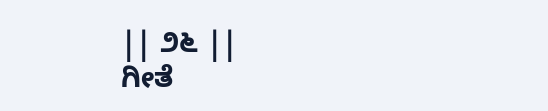|| ೨೬ ||
ಗೀತೆ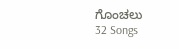ಗೊಂಚಲು
32 Songs